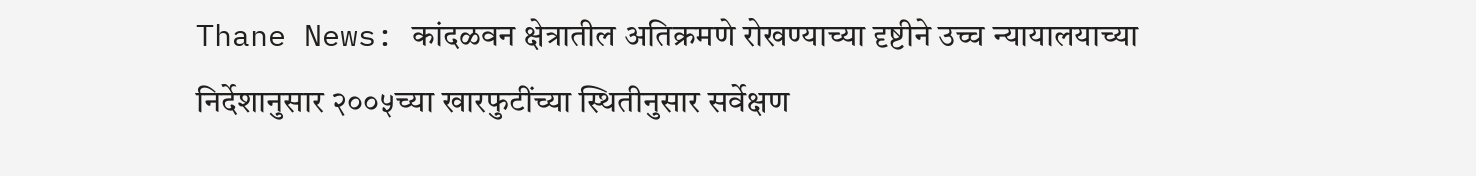Thane News: कांदळवन क्षेत्रातील अतिक्रमणे रोखण्याच्या दृष्टीने उच्च न्यायालयाच्या निर्देशानुसार २००५च्या खारफुटींच्या स्थितीनुसार सर्वेक्षण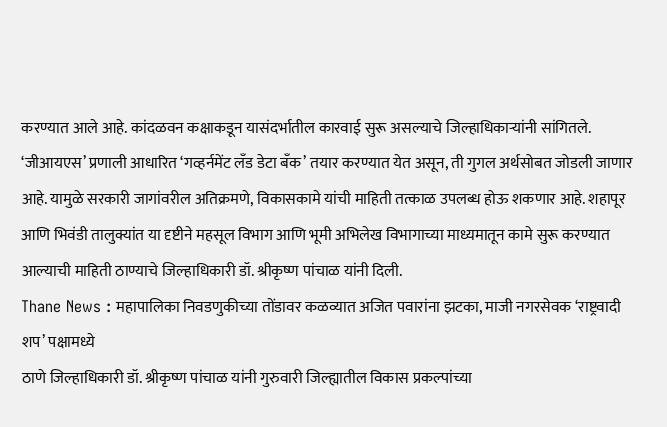करण्यात आले आहे. कांदळवन कक्षाकडून यासंदर्भातील कारवाई सुरू असल्याचे जिल्हाधिकाऱ्यांनी सांगितले.
‘जीआयएस’ प्रणाली आधारित ‘गव्हर्नमेंट लँड डेटा बँक’ तयार करण्यात येत असून, ती गुगल अर्थसोबत जोडली जाणार आहे. यामुळे सरकारी जागांवरील अतिक्रमणे, विकासकामे यांची माहिती तत्काळ उपलब्ध होऊ शकणार आहे. शहापूर आणि भिवंडी तालुक्यांत या दृष्टीने महसूल विभाग आणि भूमी अभिलेख विभागाच्या माध्यमातून कामे सुरू करण्यात आल्याची माहिती ठाण्याचे जिल्हाधिकारी डॉ. श्रीकृष्ण पांचाळ यांनी दिली.
Thane News : महापालिका निवडणुकीच्या तोंडावर कळव्यात अजित पवारांना झटका, माजी नगरसेवक ‘राष्ट्रवादी शप’ पक्षामध्ये
ठाणे जिल्हाधिकारी डॉ. श्रीकृष्ण पांचाळ यांनी गुरुवारी जिल्ह्यातील विकास प्रकल्पांच्या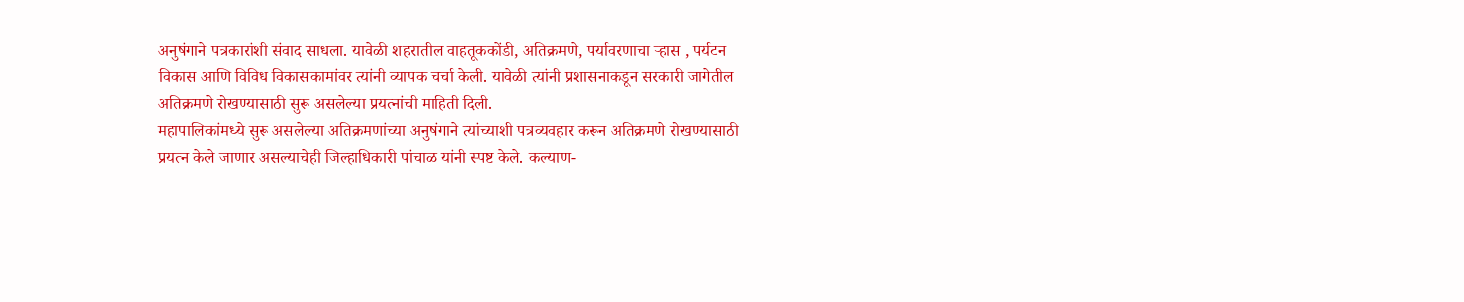अनुषंगाने पत्रकारांशी संवाद साधला. यावेळी शहरातील वाहतूककोंडी, अतिक्रमणे, पर्यावरणाचा ऱ्हास , पर्यटन विकास आणि विविध विकासकामांवर त्यांनी व्यापक चर्चा केली. यावेळी त्यांनी प्रशासनाकडून सरकारी जागेतील अतिक्रमणे रोखण्यासाठी सुरू असलेल्या प्रयत्नांची माहिती दिली.
महापालिकांमध्ये सुरू असलेल्या अतिक्रमणांच्या अनुषंगाने त्यांच्याशी पत्रव्यवहार करून अतिक्रमणे रोखण्यासाठी प्रयत्न केले जाणार असल्याचेही जिल्हाधिकारी पांचाळ यांनी स्पष्ट केले. कल्याण-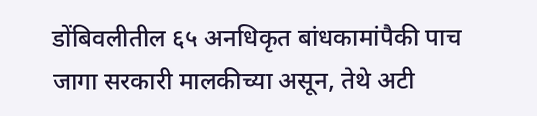डोंबिवलीतील ६५ अनधिकृत बांधकामांपैकी पाच जागा सरकारी मालकीच्या असून, तेथे अटी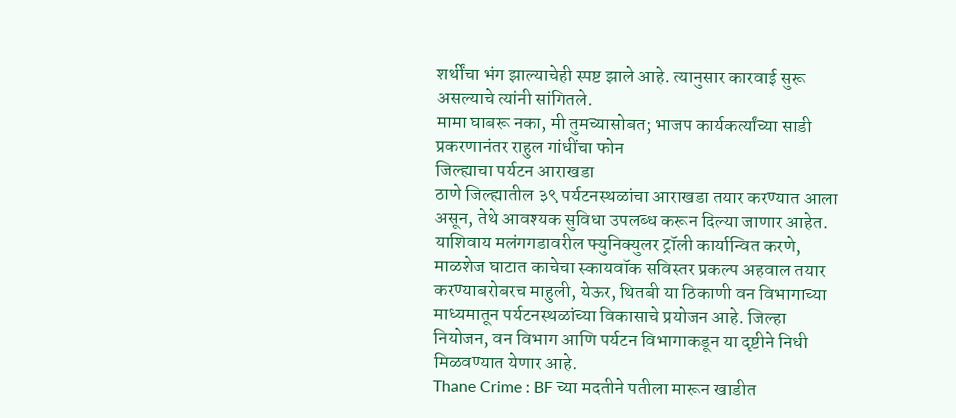शर्थींचा भंग झाल्याचेही स्पष्ट झाले आहे. त्यानुसार कारवाई सुरू असल्याचे त्यांनी सांगितले.
मामा घाबरू नका, मी तुमच्यासोबत; भाजप कार्यकर्त्यांच्या साडी प्रकरणानंतर राहुल गांधींचा फोन
जिल्ह्याचा पर्यटन आराखडा
ठाणे जिल्ह्यातील ३९ पर्यटनस्थळांचा आराखडा तयार करण्यात आला असून, तेथे आवश्यक सुविधा उपलब्ध करून दिल्या जाणार आहेत. याशिवाय मलंगगडावरील फ्युनिक्युलर ट्रॉली कार्यान्वित करणे, माळशेज घाटात काचेचा स्कायवॉक सविस्तर प्रकल्प अहवाल तयार करण्याबरोबरच माहुली, येऊर, थितबी या ठिकाणी वन विभागाच्या माध्यमातून पर्यटनस्थळांच्या विकासाचे प्रयोजन आहे. जिल्हा नियोजन, वन विभाग आणि पर्यटन विभागाकडून या दृष्टीने निधी मिळवण्यात येणार आहे.
Thane Crime : BF च्या मदतीने पतीला मारून खाडीत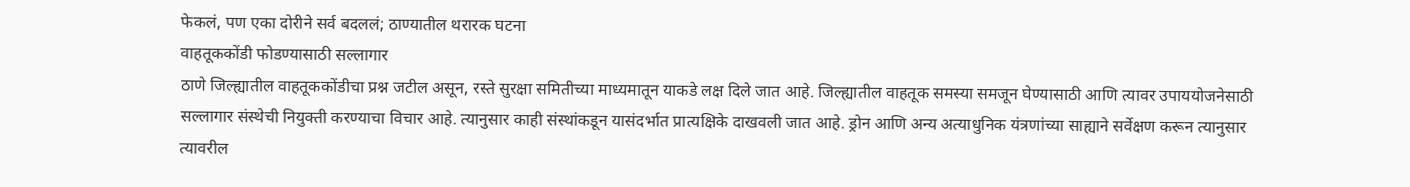फेकलं, पण एका दोरीने सर्व बदललं; ठाण्यातील थरारक घटना
वाहतूककोंडी फोडण्यासाठी सल्लागार
ठाणे जिल्ह्यातील वाहतूककोंडीचा प्रश्न जटील असून, रस्ते सुरक्षा समितीच्या माध्यमातून याकडे लक्ष दिले जात आहे. जिल्ह्यातील वाहतूक समस्या समजून घेण्यासाठी आणि त्यावर उपाययोजनेसाठी सल्लागार संस्थेची नियुक्ती करण्याचा विचार आहे. त्यानुसार काही संस्थांकडून यासंदर्भात प्रात्यक्षिके दाखवली जात आहे. ड्रोन आणि अन्य अत्याधुनिक यंत्रणांच्या साह्याने सर्वेक्षण करून त्यानुसार त्यावरील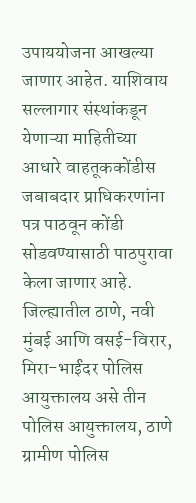उपाययोजना आखल्या जाणार आहेत. याशिवाय सल्लागार संस्थांकडून येणाऱ्या माहितीच्या आधारे वाहतूककोंडीस जबाबदार प्राधिकरणांना पत्र पाठवून कोंडी सोडवण्यासाठी पाठपुरावा केला जाणार आहे.
जिल्ह्यातील ठाणे, नवी मुंबई आणि वसई-विरार, मिरा-भाईंदर पोलिस आयुक्तालय असे तीन पोलिस आयुक्तालय, ठाणे ग्रामीण पोलिस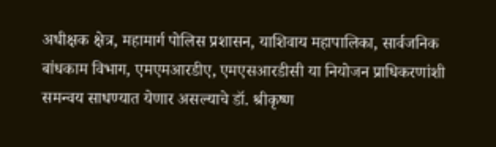अधीक्षक क्षेत्र, महामार्ग पोलिस प्रशासन, याशिवाय महापालिका, सार्वजनिक बांधकाम विभाग, एमएमआरडीए, एमएसआरडीसी या नियोजन प्राधिकरणांशी समन्वय साधण्यात येणार असल्याचे डॉ. श्रीकृष्ण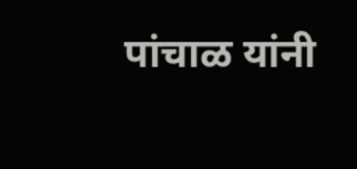पांचाळ यांनी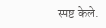स्पष्ट केले.